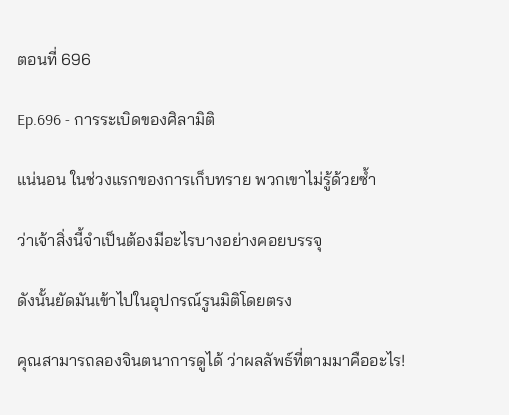ตอนที่ 696

Ep.696 - การระเบิดของศิลามิติ

แน่นอน ในช่วงแรกของการเก็บทราย พวกเขาไม่รู้ด้วยซ้ำ

ว่าเจ้าสิ่งนี้จำเป็นต้องมีอะไรบางอย่างคอยบรรจุ

ดังนั้นยัดมันเข้าไปในอุปกรณ์รูนมิติโดยตรง

คุณสามารถลองจินตนาการดูได้ ว่าผลลัพธ์ที่ตามมาคืออะไร!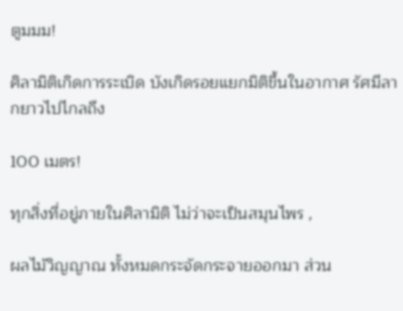ตูมมม!

ศิลามิติเกิดการระเบิด บังเกิดรอยแยกมิติขึ้นในอากาศ รัศมีลากยาวไปไกลถึง

100 เมตร!

ทุกสิ่งที่อยู่ภายในศิลามิติ ไม่ว่าจะเป็นสมุนไพร ,

ผลไม้วิญญาณ ทั้งหมดกระจัดกระจายออกมา ส่วน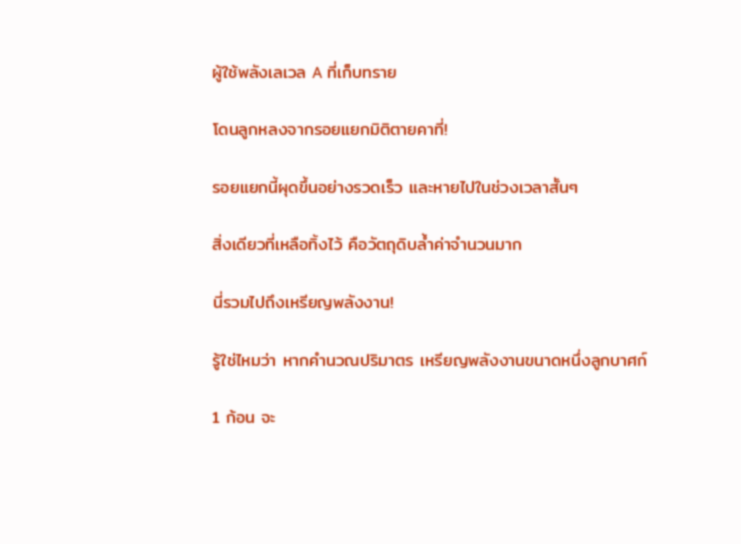ผู้ใช้พลังเลเวล A ที่เก็บทราย

โดนลูกหลงจากรอยแยกมิติตายคาที่!

รอยแยกนี้ผุดขึ้นอย่างรวดเร็ว และหายไปในช่วงเวลาสั้นๆ

สิ่งเดียวที่เหลือทิ้งไว้ คือวัตถุดิบล้ำค่าจำนวนมาก

นี่รวมไปถึงเหรียญพลังงาน!

รู้ใช่ไหมว่า หากคำนวณปริมาตร เหรียญพลังงานขนาดหนึ่งลูกบาศก์

1 ก้อน จะ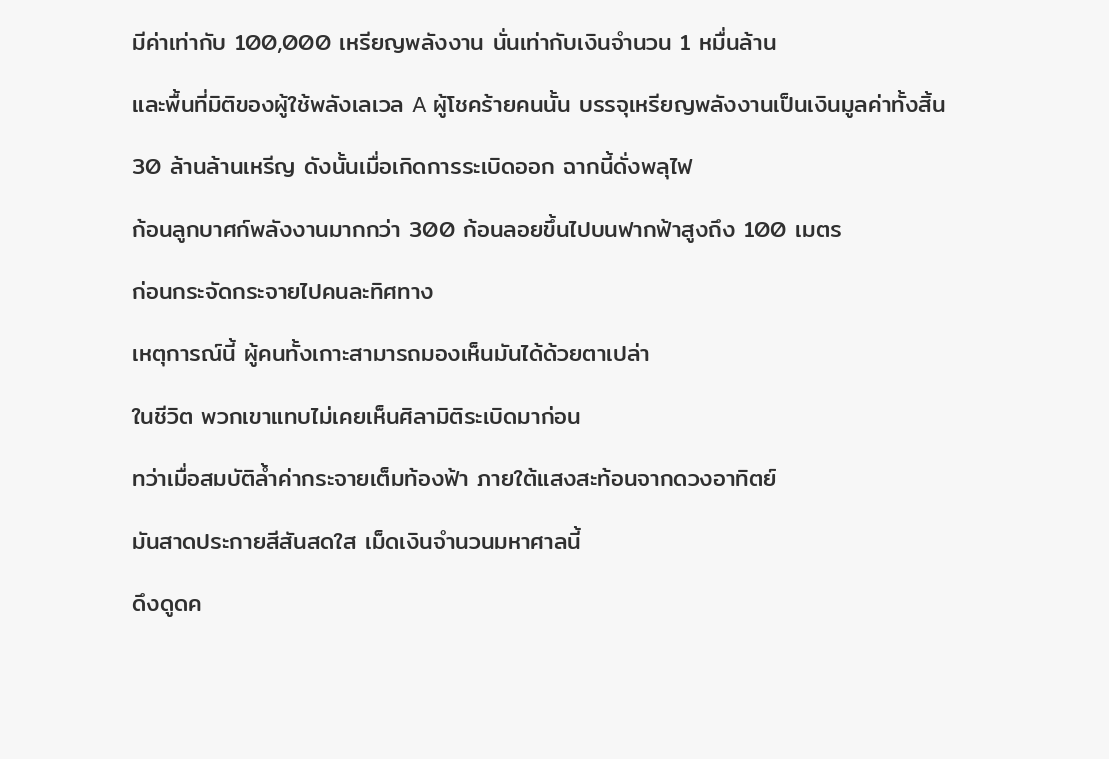มีค่าเท่ากับ 100,000 เหรียญพลังงาน นั่นเท่ากับเงินจำนวน 1 หมื่นล้าน

และพื้นที่มิติของผู้ใช้พลังเลเวล A ผู้โชคร้ายคนนั้น บรรจุเหรียญพลังงานเป็นเงินมูลค่าทั้งสิ้น

30 ล้านล้านเหรีญ ดังนั้นเมื่อเกิดการระเบิดออก ฉากนี้ดั่งพลุไฟ

ก้อนลูกบาศก์พลังงานมากกว่า 300 ก้อนลอยขึ้นไปบนฟากฟ้าสูงถึง 100 เมตร

ก่อนกระจัดกระจายไปคนละทิศทาง

เหตุการณ์นี้ ผู้คนทั้งเกาะสามารถมองเห็นมันได้ด้วยตาเปล่า

ในชีวิต พวกเขาแทบไม่เคยเห็นศิลามิติระเบิดมาก่อน

ทว่าเมื่อสมบัติล้ำค่ากระจายเต็มท้องฟ้า ภายใต้แสงสะท้อนจากดวงอาทิตย์

มันสาดประกายสีสันสดใส เม็ดเงินจำนวนมหาศาลนี้

ดึงดูดค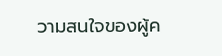วามสนใจของผู้ค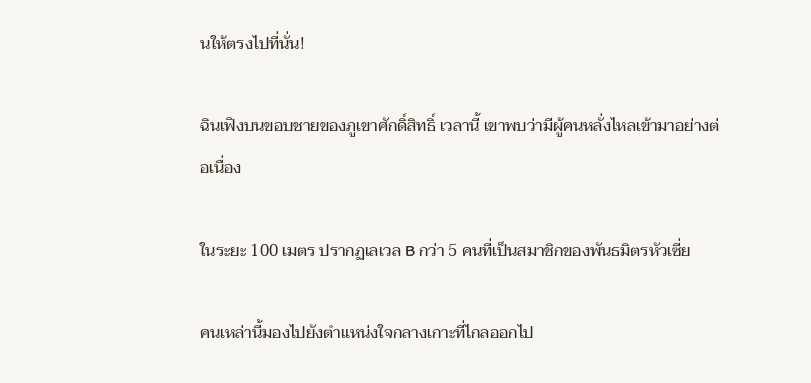นให้ตรงไปที่นั่น!

ฉินเฟิงบนขอบชายของภูเขาศักดิ์สิทธิ์ เวลานี้ เขาพบว่ามีผู้คนหลั่งไหลเข้ามาอย่างต่อเนื่อง

ในระยะ 100 เมตร ปรากฏเลเวล B กว่า 5 คนที่เป็นสมาชิกของพันธมิตรหัวเซี่ย

คนเหล่านี้มองไปยังตำแหน่งใจกลางเกาะที่ไกลออกไป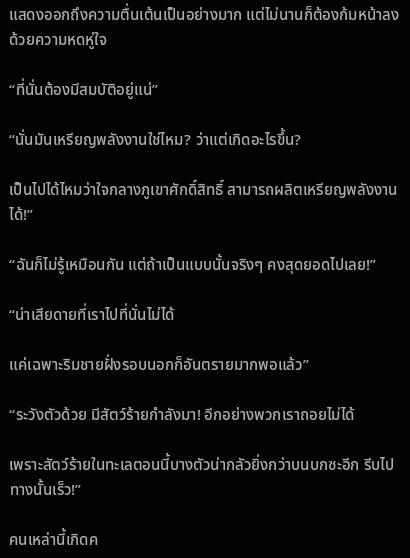แสดงออกถึงความตื่นเต้นเป็นอย่างมาก แต่ไม่นานก็ต้องก้มหน้าลงด้วยความหดหู่ใจ

“ที่นั่นต้องมีสมบัติอยู่แน่”

“นั่นมันเหรียญพลังงานใช่ไหม? ว่าแต่เกิดอะไรขึ้น?

เป็นไปได้ไหมว่าใจกลางภูเขาศักดิ์สิทธิ์ สามารถผลิตเหรียญพลังงานได้!”

“ฉันก็ไม่รู้เหมือนกัน แต่ถ้าเป็นแบบนั้นจริงๆ คงสุดยอดไปเลย!”

“น่าเสียดายที่เราไปที่นั่นไม่ได้

แค่เฉพาะริมชายฝั่งรอบนอกก็อันตรายมากพอแล้ว”

“ระวังตัวด้วย มีสัตว์ร้ายกำลังมา! อีกอย่างพวกเราถอยไม่ได้

เพราะสัตว์ร้ายในทะเลตอนนี้บางตัวน่ากลัวยิ่งกว่าบนบกซะอีก รีบไปทางนั้นเร็ว!”

คนเหล่านี้เกิดค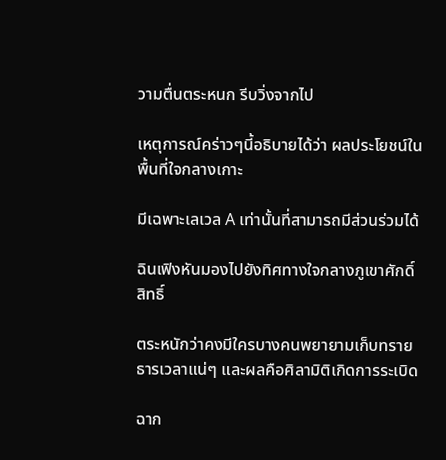วามตื่นตระหนก รีบวิ่งจากไป

เหตุการณ์คร่าวๆนี้อธิบายได้ว่า ผลประโยชน์ในพื้นที่ใจกลางเกาะ

มีเฉพาะเลเวล A เท่านั้นที่สามารถมีส่วนร่วมได้

ฉินเฟิงหันมองไปยังทิศทางใจกลางภูเขาศักดิ์สิทธิ์

ตระหนักว่าคงมีใครบางคนพยายามเก็บทรายธารเวลาแน่ๆ และผลคือศิลามิติเกิดการระเบิด

ฉาก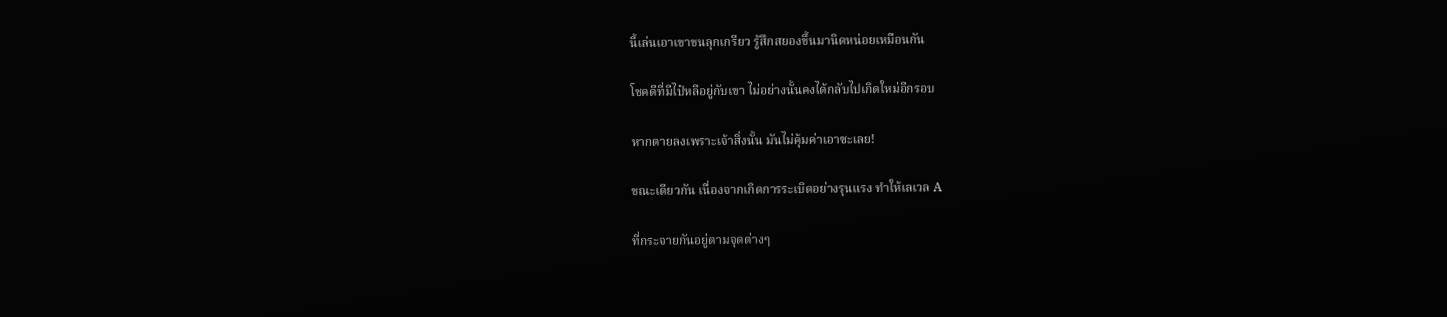นี้เล่นเอาเขาขนลุกเกรียว รู้สึกสยองขึ้นมานิดหน่อยเหมือนกัน

โชคดีที่มีไป๋หลีอยู่กับเขา ไม่อย่างนั้นคงได้กลับไปเกิดใหม่อีกรอบ

หากตายลงเพราะเจ้าสิ่งนั้น มันไม่คุ้มค่าเอาซะเลย!

ขณะเดียวกัน เนื่องจากเกิดการระเบิดอย่างรุนแรง ทำให้เลเวล A

ที่กระจายกันอยู่ตามจุดต่างๆ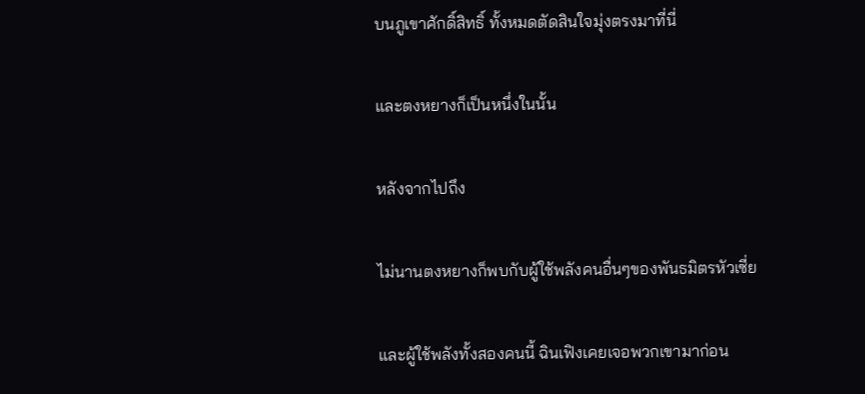บนภูเขาศักดิ์สิทธิ์ ทั้งหมดตัดสินใจมุ่งตรงมาที่นี่

และตงหยางก็เป็นหนึ่งในนั้น

หลังจากไปถึง

ไม่นานตงหยางก็พบกับผู้ใช้พลังคนอื่นๆของพันธมิตรหัวเซี่ย

และผู้ใช้พลังทั้งสองคนนี้ ฉินเฟิงเคยเจอพวกเขามาก่อน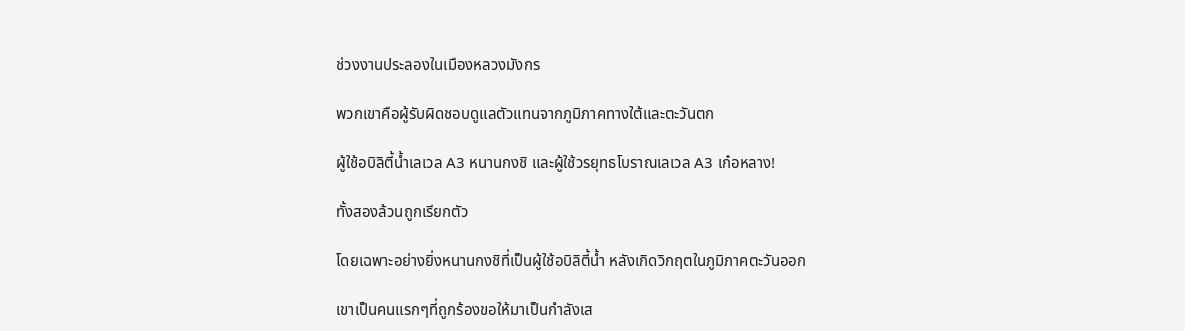ช่วงงานประลองในเมืองหลวงมังกร

พวกเขาคือผู้รับผิดชอบดูแลตัวแทนจากภูมิภาคทางใต้และตะวันตก

ผู้ใช้อบิลิตี้น้ำเลเวล A3 หนานกงชิ และผู้ใช้วรยุทธโบราณเลเวล A3 เก๋อหลาง!

ทั้งสองล้วนถูกเรียกตัว

โดยเฉพาะอย่างยิ่งหนานกงชิที่เป็นผู้ใช้อบิลิตี้น้ำ หลังเกิดวิกฤตในภูมิภาคตะวันออก

เขาเป็นคนแรกๆที่ถูกร้องขอให้มาเป็นกำลังเส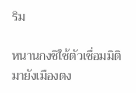ริม

หนานกงชิใช้ตัวเชื่อมมิติมายังเมืองตง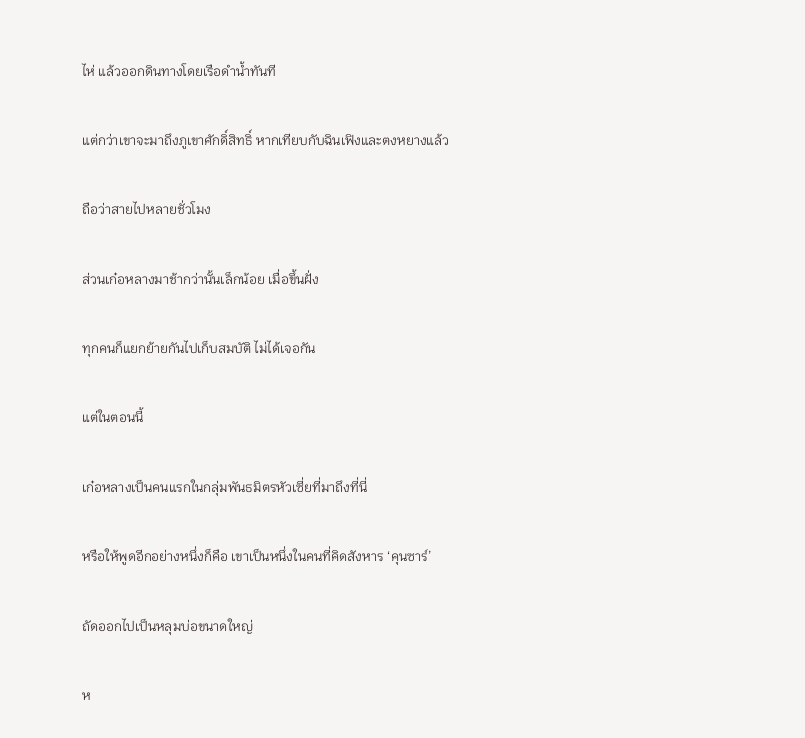ไห่ แล้วออกดินทางโดยเรือดำน้ำทันที

แต่กว่าเขาจะมาถึงภูเขาศักดิ์สิทธิ์ หากเทียบกับฉินเฟิงและตงหยางแล้ว

ถือว่าสายไปหลายชั่วโมง

ส่วนเก๋อหลางมาช้ากว่านั้นเล็กน้อย เมื่อขึ้นฝั่ง

ทุกคนก็แยกย้ายกันไปเก็บสมบัติ ไม่ได้เจอกัน

แต่ในตอนนี้

เก๋อหลางเป็นคนแรกในกลุ่มพันธมิตรหัวเซี่ยที่มาถึงที่นี่

หรือให้พูดอีกอย่างหนึ่งก็คือ เขาเป็นหนึ่งในคนที่คิดสังหาร ‘คุนซาร์’

ถัดออกไปเป็นหลุมบ่อขนาดใหญ่

ห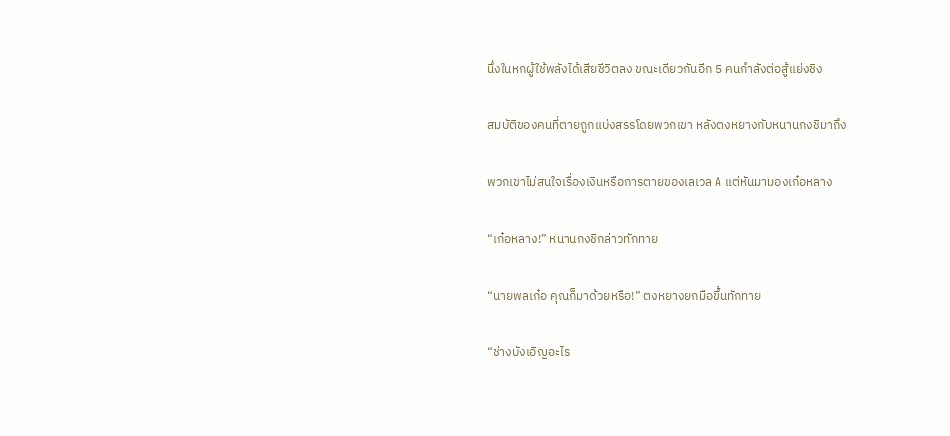นึ่งในหกผู้ใช้พลังได้เสียชีวิตลง ขณะเดียวกันอีก 5 คนกำลังต่อสู้แย่งชิง

สมบัติของคนที่ตายถูกแบ่งสรรโดยพวกเขา หลังตงหยางกับหนานกงชิมาถึง

พวกเขาไม่สนใจเรื่องเงินหรือการตายของเลเวล A แต่หันมามองเก๋อหลาง

“เก๋อหลาง!” หนานกงชิกล่าวทักทาย

“นายพลเก๋อ คุณก็มาด้วยหรือ!” ตงหยางยกมือขึ้นทักทาย

“ช่างบังเอิญอะไร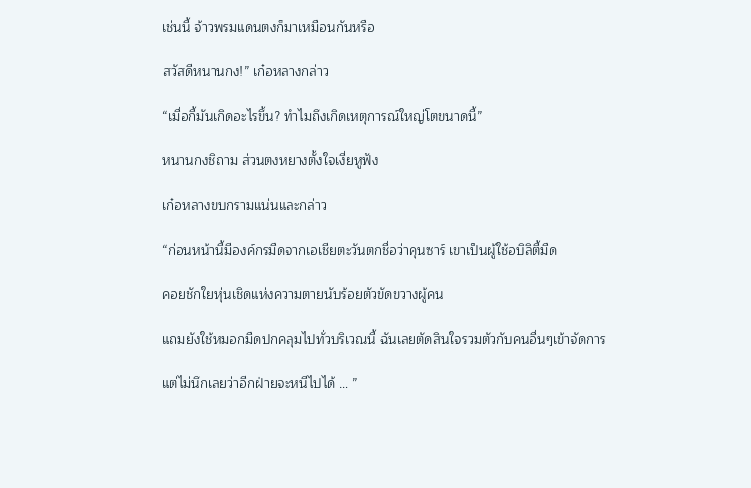เช่นนี้ จ้าวพรมแดนตงก็มาเหมือนกันหรือ

สวัสดีหนานกง!” เก๋อหลางกล่าว

“เมื่อกี้มันเกิดอะไรขึ้น? ทำไมถึงเกิดเหตุการณ์ใหญ่โตขนาดนี้”

หนานกงชิถาม ส่วนตงหยางตั้งใจเงี่ยหูฟัง

เก๋อหลางขบกรามแน่นและกล่าว

“ก่อนหน้านี้มีองค์กรมืดจากเอเชียตะวันตกชื่อว่าคุนซาร์ เขาเป็นผู้ใช้อบิลิตี้มืด

คอยชักใยหุ่นเชิดแห่งความตายนับร้อยตัวขัดขวางผู้คน

แถมยังใช้หมอกมืดปกคลุมไปทั่วบริเวณนี้ ฉันเลยตัดสินใจรวมตัวกับคนอื่นๆเข้าจัดการ

แต่ไม่นึกเลยว่าอีกฝ่ายจะหนีไปได้ … ”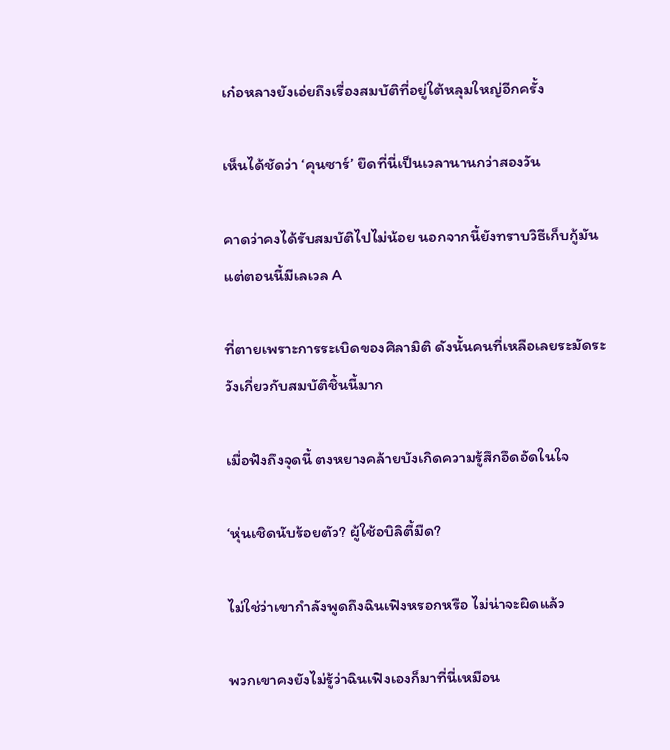เก๋อหลางยังเอ่ยถึงเรื่องสมบัติที่อยู่ใต้หลุมใหญ่อีกครั้ง

เห็นได้ชัดว่า ‘คุนซาร์’ ยึดที่นี่เป็นเวลานานกว่าสองวัน

คาดว่าคงได้รับสมบัติไปไม่น้อย นอกจากนี้ยังทราบวิธีเก็บกู้มัน แต่ตอนนี้มีเลเวล A

ที่ตายเพราะการระเบิดของศิลามิติ ดังนั้นคนที่เหลือเลยระมัดระวังเกี่ยวกับสมบัติชิ้นนี้มาก

เมื่อฟังถึงจุดนี้ ตงหยางคล้ายบังเกิดความรู้สึกอึดอัดในใจ

‘หุ่นเชิดนับร้อยตัว? ผู้ใช้อบิลิตี้มืด?

ไม่ใช่ว่าเขากำลังพูดถึงฉินเฟิงหรอกหรือ ไม่น่าจะผิดแล้ว

พวกเขาคงยังไม่รู้ว่าฉินเฟิงเองก็มาที่นี่เหมือน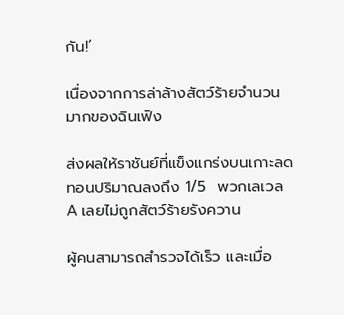กัน!’

เนื่องจากการล่าล้างสัตว์ร้ายจำนวนมากของฉินเฟิง

ส่งผลให้ราชันย์ที่แข็งแกร่งบนเกาะลดทอนปริมาณลงถึง 1/5  พวกเลเวล A เลยไม่ถูกสัตว์ร้ายรังควาน

ผู้คนสามารถสำรวจได้เร็ว และเมื่อ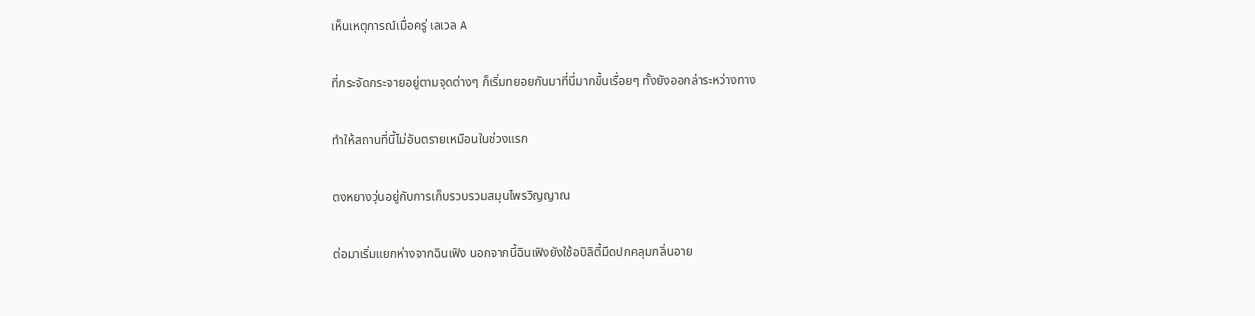เห็นเหตุการณ์เมื่อครู่ เลเวล A

ที่กระจัดกระจายอยู่ตามจุดต่างๆ ก็เริ่มทยอยกันมาที่นี่มากขึ้นเรื่อยๆ ทั้งยังออกล่าระหว่างทาง

ทำให้สถานที่นี้ไม่อันตรายเหมือนในช่วงแรก

ตงหยางวุ่นอยู่กับการเก็บรวบรวมสมุนไพรวิญญาณ

ต่อมาเริ่มแยกห่างจากฉินเฟิง นอกจากนี้ฉินเฟิงยังใช้อบิลิตี้มืดปกคลุมกลิ่นอาย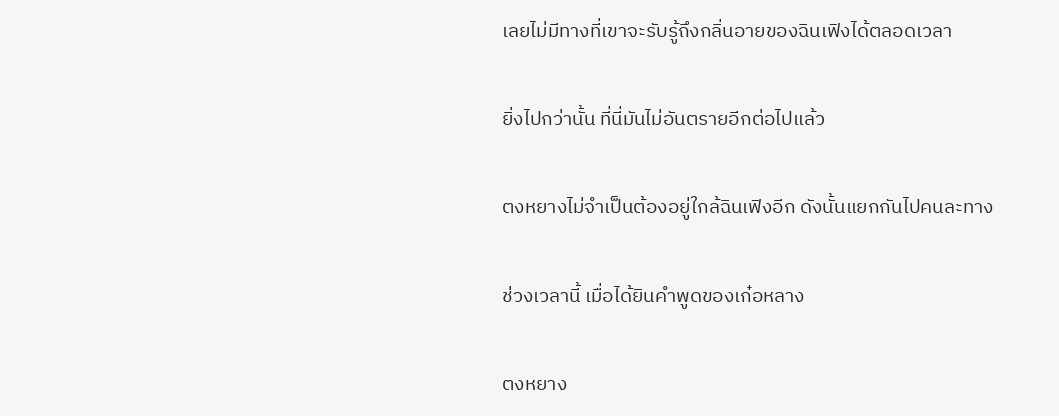เลยไม่มีทางที่เขาจะรับรู้ถึงกลิ่นอายของฉินเฟิงได้ตลอดเวลา

ยิ่งไปกว่านั้น ที่นี่มันไม่อันตรายอีกต่อไปแล้ว

ตงหยางไม่จำเป็นต้องอยู่ใกล้ฉินเฟิงอีก ดังนั้นแยกกันไปคนละทาง

ช่วงเวลานี้ เมื่อได้ยินคำพูดของเก๋อหลาง

ตงหยาง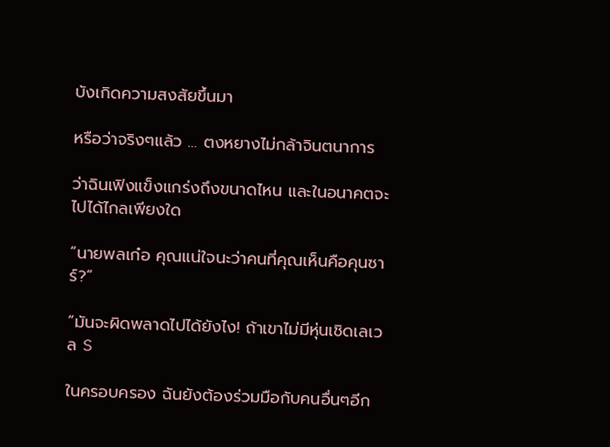บังเกิดความสงสัยขึ้นมา

หรือว่าจริงๆแล้ว … ตงหยางไม่กล้าจินตนาการ

ว่าฉินเฟิงแข็งแกร่งถึงขนาดไหน และในอนาคตจะไปได้ไกลเพียงใด

“นายพลเก๋อ คุณแน่ใจนะว่าคนที่คุณเห็นคือคุนซาร์?”

“มันจะผิดพลาดไปได้ยังไง! ถ้าเขาไม่มีหุ่นเชิดเลเวล S

ในครอบครอง ฉันยังต้องร่วมมือกับคนอื่นๆอีก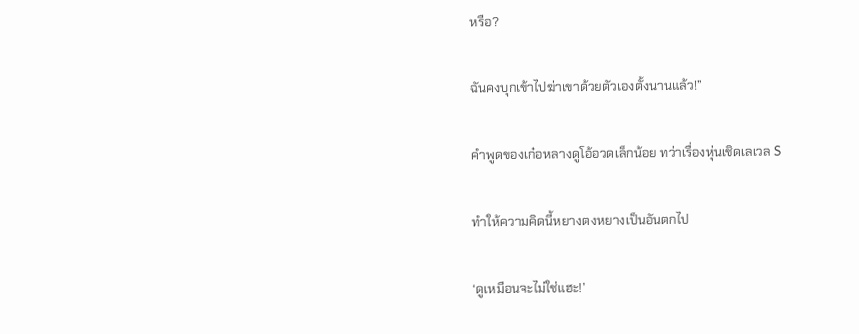หรือ?

ฉันคงบุกเข้าไปฆ่าเขาด้วยตัวเองตั้งนานแล้ว!”

คำพูดของเก๋อหลางดูโอ้อวดเล็กน้อย ทว่าเรื่องหุ่นเชิดเลเวล S

ทำให้ความคิดนี้หยางตงหยางเป็นอันตกไป

‘ดูเหมือนจะไม่ใช่แฮะ!’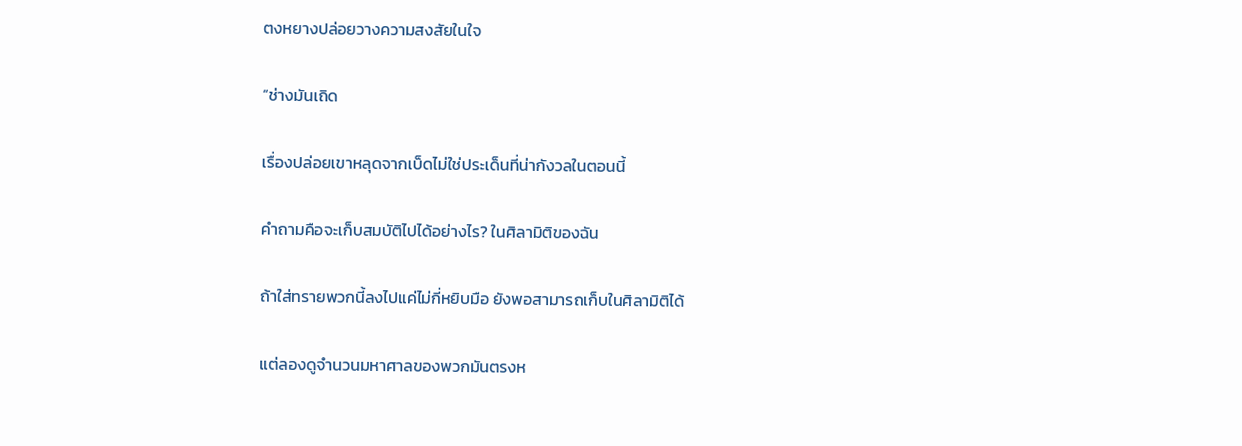ตงหยางปล่อยวางความสงสัยในใจ

“ช่างมันเถิด

เรื่องปล่อยเขาหลุดจากเบ็ดไม่ใช่ประเด็นที่น่ากังวลในตอนนี้

คำถามคือจะเก็บสมบัติไปได้อย่างไร? ในศิลามิติของฉัน

ถ้าใส่ทรายพวกนี้ลงไปแค่ไม่กี่หยิบมือ ยังพอสามารถเก็บในศิลามิติได้

แต่ลองดูจำนวนมหาศาลของพวกมันตรงห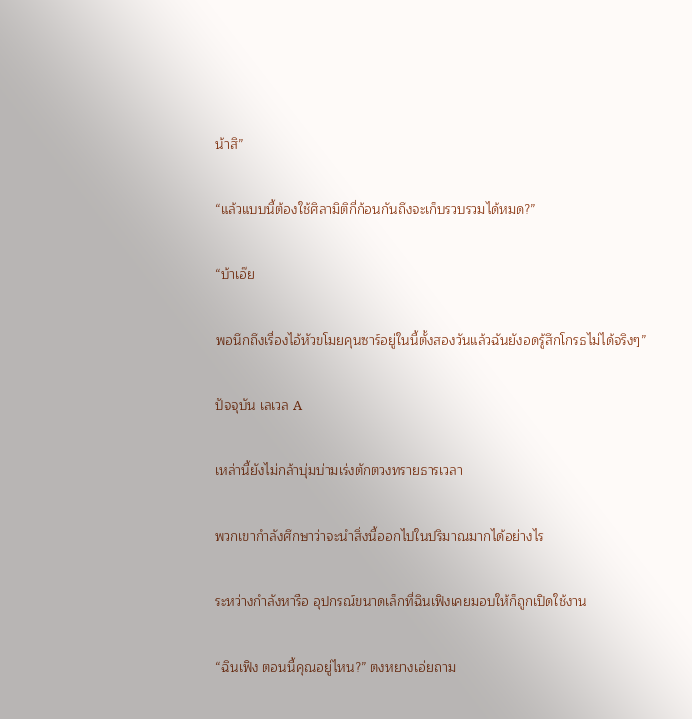น้าสิ”

“แล้วแบบนี้ต้องใช้ศิลามิติกี่ก้อนกันถึงจะเก็บรวบรวมได้หมด?”

“บ้าเอ๊ย

พอนึกถึงเรื่องไอ้หัวขโมยคุนซาร์อยู่ในนี้ตั้งสองวันแล้วฉันยังอดรู้สึกโกรธไม่ได้จริงๆ”

ปัจจุบัน เลเวล A

เหล่านี้ยังไม่กล้าบุ่มบ่ามเร่งตักตวงทรายธารเวลา

พวกเขากำลังศึกษาว่าจะนำสิ่งนี้ออกไปในปริมาณมากได้อย่างไร

ระหว่างกำลังหารือ อุปกรณ์ขนาดเล็กที่ฉินเฟิงเคยมอบให้ก็ถูกเปิดใช้งาน

“ฉินเฟิง ตอนนี้คุณอยู่ไหน?” ตงหยางเอ่ยถาม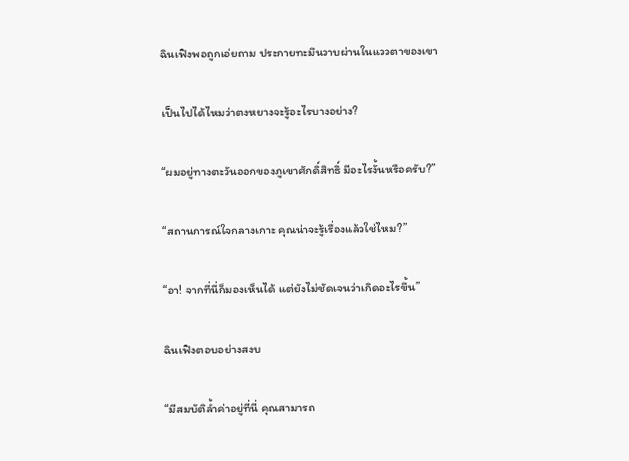ฉินเฟิงพอถูกเอ่ยถาม ประกายทะมึนวาบผ่านในแววตาของเขา

เป็นไปได้ไหมว่าตงหยางจะรู้อะไรบางอย่าง?

“ผมอยู่ทางตะวันออกของภูเขาศักดิ์สิทธิ์ มีอะไรงั้นหรือครับ?”

“สถานการณ์ใจกลางเกาะ คุณน่าจะรู้เรื่องแล้วใช่ไหม?”

“อา! จากที่นี่ก็มองเห็นได้ แต่ยังไม่ชัดเจนว่าเกิดอะไรขึ้น”

ฉินเฟิงตอบอย่างสงบ

“มีสมบัติล้ำค่าอยู่ที่นี่ คุณสามารถ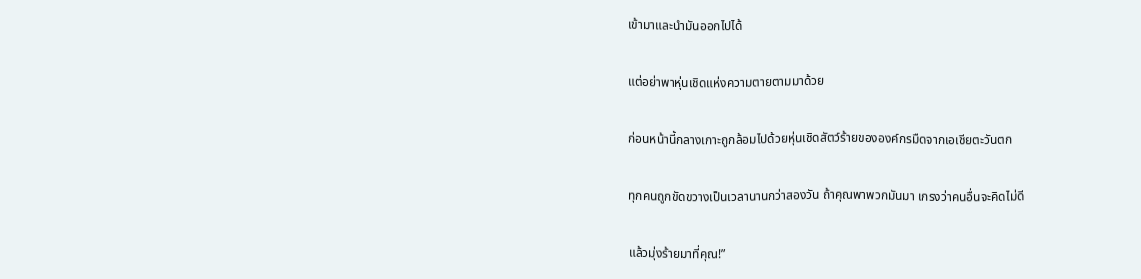เข้ามาและนำมันออกไปได้

แต่อย่าพาหุ่นเชิดแห่งความตายตามมาด้วย

ก่อนหน้านี้กลางเกาะถูกล้อมไปด้วยหุ่นเชิดสัตว์ร้ายขององค์กรมืดจากเอเชียตะวันตก

ทุกคนถูกขัดขวางเป็นเวลานานกว่าสองวัน ถ้าคุณพาพวกมันมา เกรงว่าคนอื่นจะคิดไม่ดี

แล้วมุ่งร้ายมาที่คุณ!”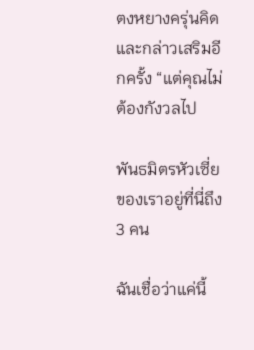ตงหยางครุ่นคิดและกล่าวเสริมอีกครั้ง “แต่คุณไม่ต้องกังวลไป

พันธมิตรหัวเซี่ยของเราอยู่ที่นี่ถึง 3 คน

ฉันเชื่อว่าแค่นี้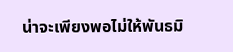น่าจะเพียงพอไม่ให้พันธมิ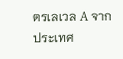ตรเลเวล A จากประเทศ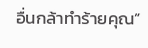อื่นกล้าทำร้ายคุณ”